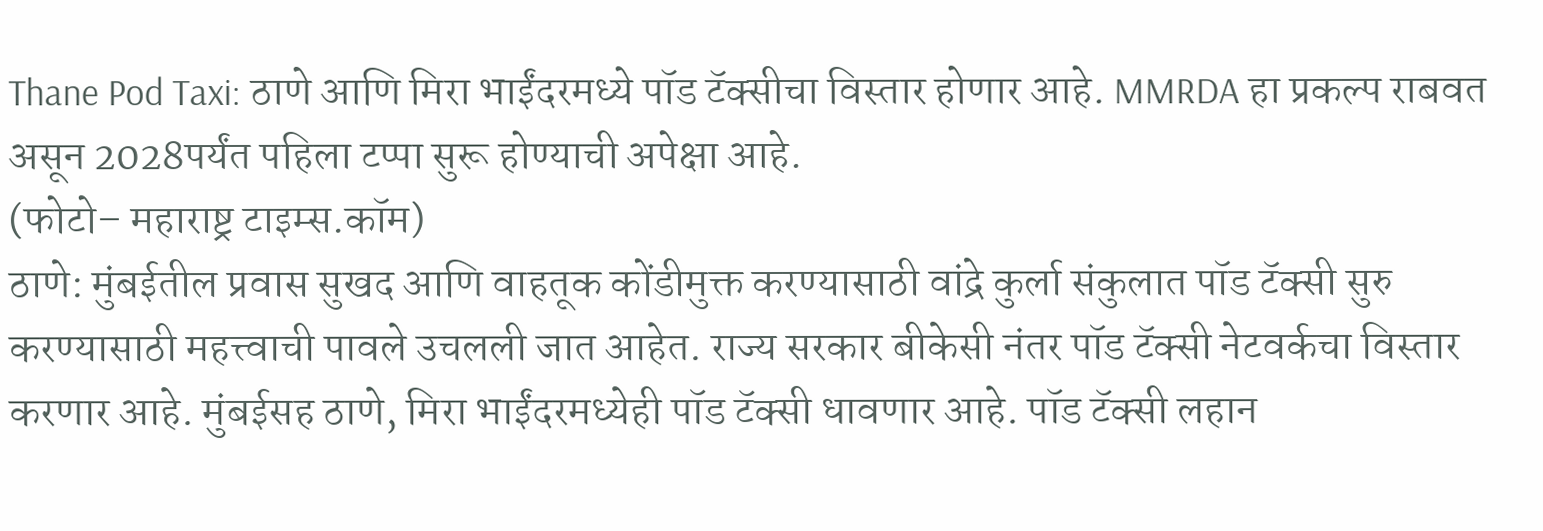Thane Pod Taxi: ठाणे आणि मिरा भाईंदरमध्ये पॉड टॅक्सीचा विस्तार होणार आहे. MMRDA हा प्रकल्प राबवत असून 2028पर्यंत पहिला टप्पा सुरू होण्याची अपेक्षा आहे.
(फोटो– महाराष्ट्र टाइम्स.कॉम)
ठाणे: मुंबईतील प्रवास सुखद आणि वाहतूक कोंडीमुक्त करण्यासाठी वांद्रे कुर्ला संकुलात पॉड टॅक्सी सुरु करण्यासाठी महत्त्वाची पावले उचलली जात आहेत. राज्य सरकार बीकेसी नंतर पॉड टॅक्सी नेटवर्कचा विस्तार करणार आहे. मुंबईसह ठाणे, मिरा भाईंदरमध्येही पॉड टॅक्सी धावणार आहे. पॉड टॅक्सी लहान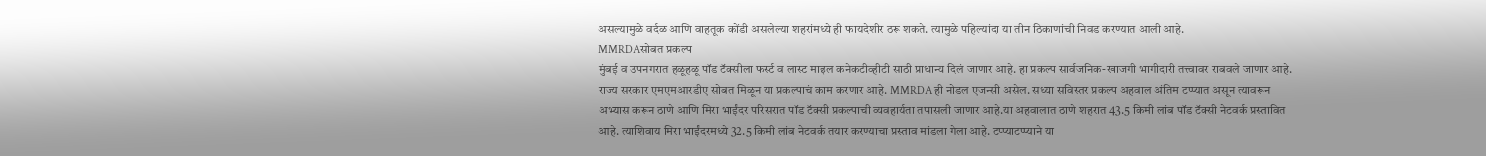असल्यामुळे वर्दळ आणि वाहतूक कोंडी असलेल्या शहरांमध्ये ही फायदेशीर ठरू शकते. त्यामुळे पहिल्यांदा या तीन ठिकाणांची निवड करण्यात आली आहे.
MMRDAसोबत प्रकल्प
मुंबई व उपनगरात हळूहळू पॉड टॅक्सीला फर्स्ट व लास्ट माइल कनेकटीव्हीटी साठी प्राधान्य दिलं जाणार आहे. हा प्रकल्प सार्वजनिक-खाजगी भागीदारी तत्त्वावर राबवले जाणार आहे. राज्य सरकार एमएमआरडीए सोबत मिळून या प्रकल्पाचं काम करणार आहे. MMRDA ही नोडल एजन्सी असेल. सध्या सविस्तर प्रकल्प अहवाल अंतिम टप्प्यात असून त्यावरून अभ्यास करून ठाणे आणि मिरा भाईंदर परिसरात पॉड टॅक्सी प्रकल्पाची व्यवहार्यता तपासली जाणार आहे.या अहवालात ठाणे शहरात 43.5 किमी लांब पॉड टॅक्सी नेटवर्क प्रस्तावित आहे. त्याशिवाय मिरा भाईंदरमध्ये 32.5 किमी लांब नेटवर्क तयार करण्याचा प्रस्ताव मांडला गेला आहे. टप्प्याटप्प्याने या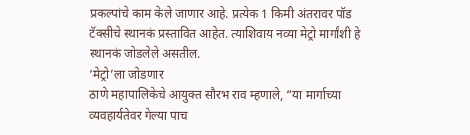प्रकल्पांचे काम केले जाणार आहे. प्रत्येक 1 किमी अंतरावर पॉड टॅक्सीचे स्थानकं प्रस्तावित आहेत. त्याशिवाय नव्या मेट्रो मार्गांशी हे स्थानकं जोडलेले असतील.
‘मेट्रो’ला जोडणार
ठाणे महापालिकेचे आयुक्त सौरभ राव म्हणाले, “या मार्गाच्या व्यवहार्यतेवर गेल्या पाच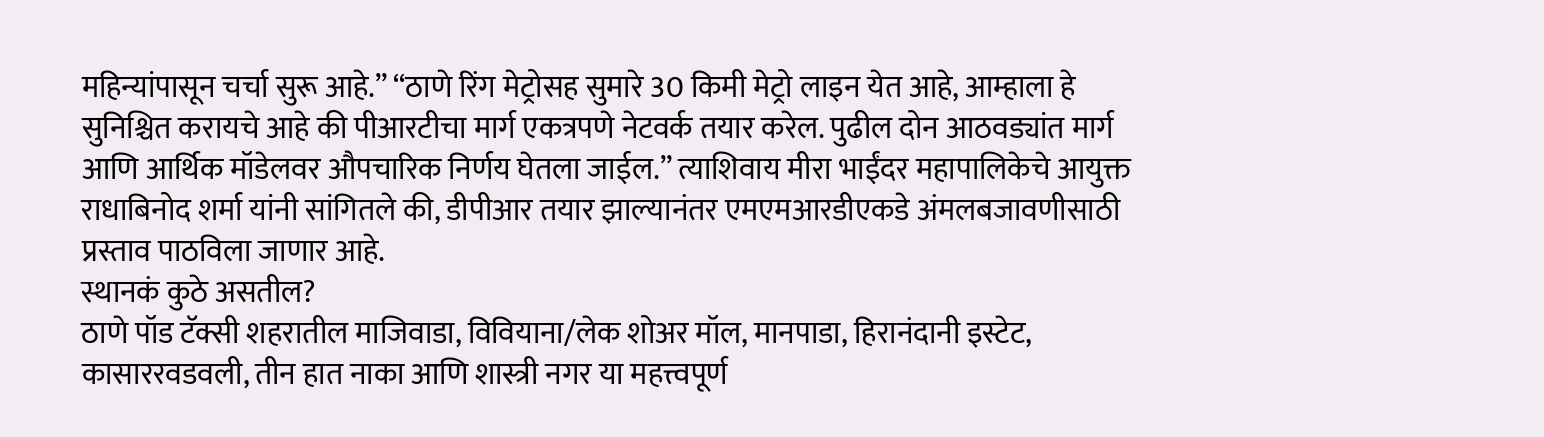महिन्यांपासून चर्चा सुरू आहे.” “ठाणे रिंग मेट्रोसह सुमारे 30 किमी मेट्रो लाइन येत आहे, आम्हाला हे सुनिश्चित करायचे आहे की पीआरटीचा मार्ग एकत्रपणे नेटवर्क तयार करेल. पुढील दोन आठवड्यांत मार्ग आणि आर्थिक मॉडेलवर औपचारिक निर्णय घेतला जाईल.” त्याशिवाय मीरा भाईंदर महापालिकेचे आयुक्त राधाबिनोद शर्मा यांनी सांगितले की, डीपीआर तयार झाल्यानंतर एमएमआरडीएकडे अंमलबजावणीसाठी प्रस्ताव पाठविला जाणार आहे.
स्थानकं कुठे असतील?
ठाणे पॉड टॅक्सी शहरातील माजिवाडा, विवियाना/लेक शोअर मॉल, मानपाडा, हिरानंदानी इस्टेट, कासाररवडवली, तीन हात नाका आणि शास्त्री नगर या महत्त्वपूर्ण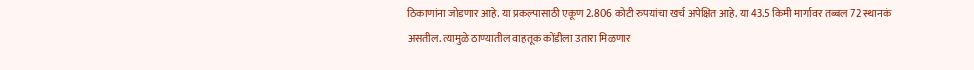ठिकाणांना जोडणार आहे. या प्रकल्पासाठी एकूण 2.806 कोटी रुपयांचा खर्च अपेक्षित आहे. या 43.5 किमी मार्गावर तब्बल 72 स्थानकं असतील. त्यामुळे ठाण्यातील वाहतूक कोंडीला उतारा मिळणार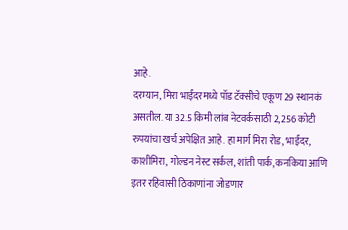आहे.
दरम्यान, मिरा भाईंदरमध्ये पॉड टॅक्सीचे एकूण 29 स्थानकं असतील. या 32.5 किमी लांब नेटवर्कसाठी 2,256 कोटी रुपयांचा खर्च अपेक्षित आहे. हा मार्ग मिरा रोड, भाईंदर, काशीमिरा, गोल्डन नेस्ट सर्कल, शांती पार्क, कनकिया आणि इतर रहिवासी ठिकाणांना जोडणार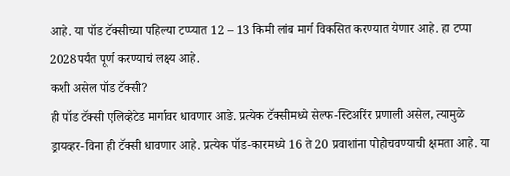आहे. या पॉड टॅक्सीच्या पहिल्या टप्प्यात 12 – 13 किमी लांब मार्ग विकसित करण्यात येणार आहे. हा टप्पा 2028पर्यंत पूर्ण करण्याचं लक्ष्य आहे.
कशी असेल पॉड टॅक्सी?
ही पॉड टॅक्सी एलिव्हेटेड मार्गावर धावणार आङे. प्रत्येक टॅक्सीमध्ये सेल्फ-स्टिअरिंर प्रणाली असेल, त्यामुळे ड्रायव्हर-विना ही टॅक्सी धावणार आहे. प्रत्येक पॉड-कारमध्ये 16 ते 20 प्रवाशांना पोहोचवण्याची क्षमता आहे. या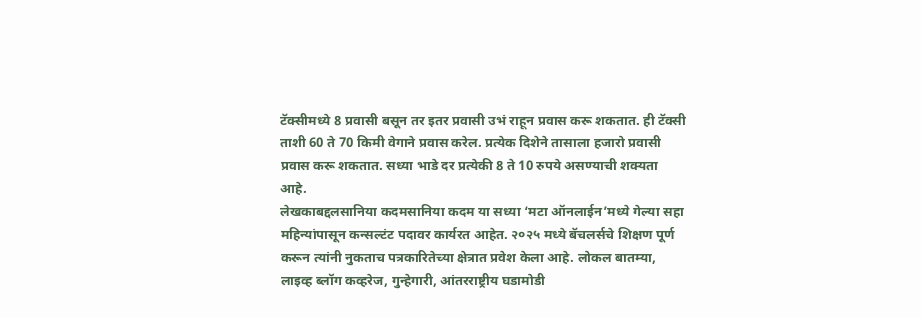टॅक्सीमध्ये 8 प्रवासी बसून तर इतर प्रवासी उभं राहून प्रवास करू शकतात. ही टॅक्सी ताशी 60 ते 70 किमी वेगाने प्रवास करेल. प्रत्येक दिशेने तासाला हजारो प्रवासी प्रवास करू शकतात. सध्या भाडे दर प्रत्येकी 8 ते 10 रुपये असण्याची शक्यता आहे.
लेखकाबद्दलसानिया कदमसानिया कदम या सध्या ‘मटा ऑनलाईन’मध्ये गेल्या सहा महिन्यांपासून कन्सल्टंट पदावर कार्यरत आहेत. २०२५ मध्ये बॅचलर्सचे शिक्षण पूर्ण करून त्यांनी नुकताच पत्रकारितेच्या क्षेत्रात प्रवेश केला आहे. लोकल बातम्या, लाइव्ह ब्लॉग कव्हरेज, गुन्हेगारी, आंतरराष्ट्रीय घडामोडी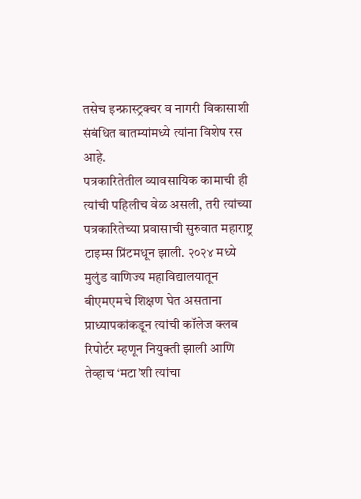तसेच इन्फ्रास्ट्रक्चर व नागरी विकासाशी संबंधित बातम्यांमध्ये त्यांना विशेष रस आहे.
पत्रकारितेतील व्यावसायिक कामाची ही त्यांची पहिलीच वेळ असली, तरी त्यांच्या पत्रकारितेच्या प्रवासाची सुरुवात महाराष्ट्र टाइम्स प्रिंटमधून झाली. २०२४ मध्ये मुलुंड वाणिज्य महाविद्यालयातून बीएमएमचे शिक्षण घेत असताना प्राध्यापकांकडून त्यांची कॉलेज क्लब रिपोर्टर म्हणून नियुक्ती झाली आणि तेव्हाच ‘मटा’शी त्यांचा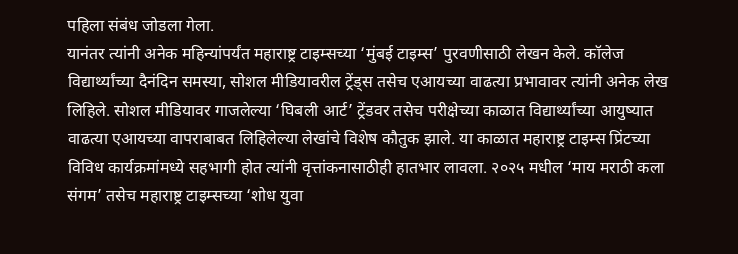पहिला संबंध जोडला गेला.
यानंतर त्यांनी अनेक महिन्यांपर्यंत महाराष्ट्र टाइम्सच्या ‘मुंबई टाइम्स’ पुरवणीसाठी लेखन केले. कॉलेज विद्यार्थ्यांच्या दैनंदिन समस्या, सोशल मीडियावरील ट्रेंड्स तसेच एआयच्या वाढत्या प्रभावावर त्यांनी अनेक लेख लिहिले. सोशल मीडियावर गाजलेल्या ‘घिबली आर्ट’ ट्रेंडवर तसेच परीक्षेच्या काळात विद्यार्थ्यांच्या आयुष्यात वाढत्या एआयच्या वापराबाबत लिहिलेल्या लेखांचे विशेष कौतुक झाले. या काळात महाराष्ट्र टाइम्स प्रिंटच्या विविध कार्यक्रमांमध्ये सहभागी होत त्यांनी वृत्तांकनासाठीही हातभार लावला. २०२५ मधील ‘माय मराठी कला संगम’ तसेच महाराष्ट्र टाइम्सच्या ‘शोध युवा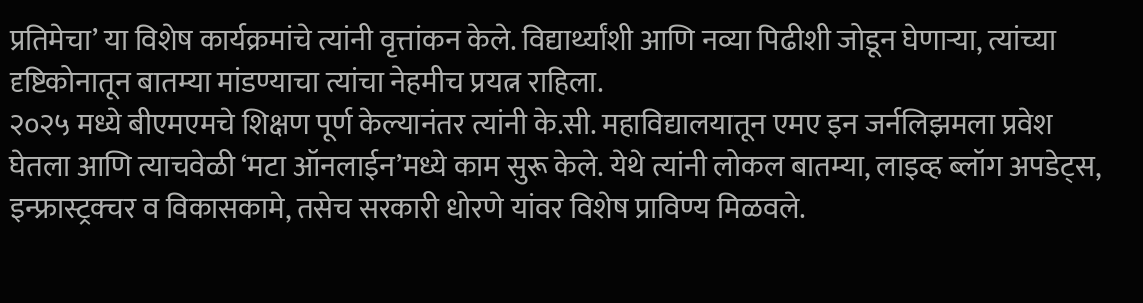प्रतिमेचा’ या विशेष कार्यक्रमांचे त्यांनी वृत्तांकन केले. विद्यार्थ्यांशी आणि नव्या पिढीशी जोडून घेणाऱ्या, त्यांच्या दृष्टिकोनातून बातम्या मांडण्याचा त्यांचा नेहमीच प्रयत्न राहिला.
२०२५ मध्ये बीएमएमचे शिक्षण पूर्ण केल्यानंतर त्यांनी के.सी. महाविद्यालयातून एमए इन जर्नलिझमला प्रवेश घेतला आणि त्याचवेळी ‘मटा ऑनलाईन’मध्ये काम सुरू केले. येथे त्यांनी लोकल बातम्या, लाइव्ह ब्लॉग अपडेट्स, इन्फ्रास्ट्रक्चर व विकासकामे, तसेच सरकारी धोरणे यांवर विशेष प्राविण्य मिळवले.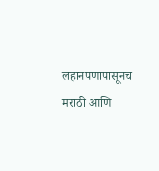लहानपणापासूनच मराठी आणि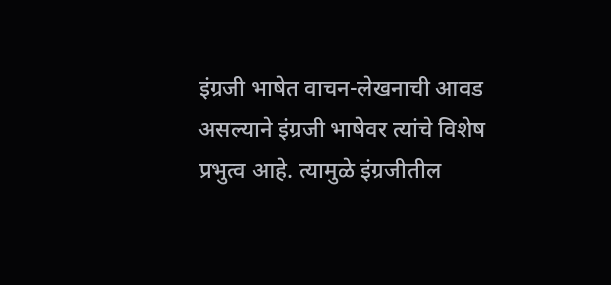इंग्रजी भाषेत वाचन-लेखनाची आवड असल्याने इंग्रजी भाषेवर त्यांचे विशेष प्रभुत्व आहे. त्यामुळे इंग्रजीतील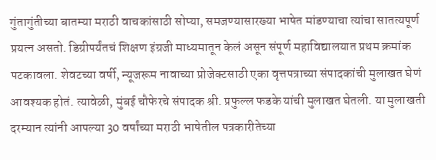गुंतागुंतीच्या बातम्या मराठी वाचकांसाठी सोप्या, समजण्यासारख्या भाषेत मांडण्याचा त्यांचा सातत्यपूर्ण प्रयत्न असतो. डिग्रीपर्यंतचं शिक्षण इंग्रजी माध्यमातून केलं असून संपूर्ण महाविद्यालयात प्रथम क्रमांक पटकावला. शेवटच्या वर्षी, न्यूजरूम नावाच्या प्रोजेक्टसाठी एका वृत्तपत्राच्या संपादकांची मुलाखत घेणं आवश्यक होतं. त्यावेळी, मुंबई चौफेरचे संपादक श्री. प्रफुल्ल फडके यांची मुलाखत घेतली. या मुलाखती दरम्यान त्यांनी आपल्या 30 वर्षांच्या मराठी भाषेतील पत्रकारीतेच्या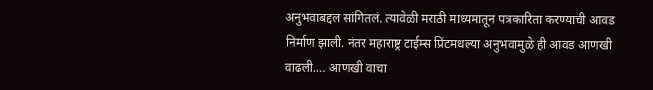अनुभवाबद्दल सांगितलं. त्यावेळी मराठी माध्यमातून पत्रकारिता करण्याची आवड निर्माण झाली. नंतर महाराष्ट्र टाईम्स प्रिंटमधल्या अनुभवामुळे ही आवड आणखी वाढली.… आणखी वाचा